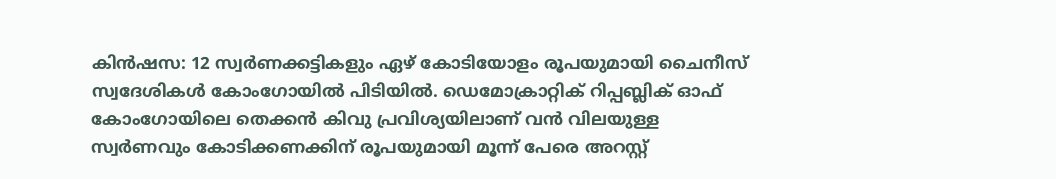കിൻഷസ: 12 സ്വർണക്കട്ടികളും ഏഴ് കോടിയോളം രൂപയുമായി ചൈനീസ് സ്വദേശികൾ കോംഗോയിൽ പിടിയിൽ. ഡെമോക്രാറ്റിക് റിപ്പബ്ലിക് ഓഫ് കോംഗോയിലെ തെക്കൻ കിവു പ്രവിശ്യയിലാണ് വൻ വിലയുള്ള സ്വർണവും കോടിക്കണക്കിന് രൂപയുമായി മൂന്ന് പേരെ അറസ്റ്റ്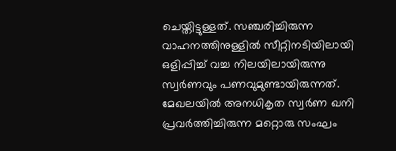ചെയ്തിട്ടുള്ളത്. സഞ്ചരിച്ചിരുന്ന വാഹനത്തിനുള്ളിൽ സീറ്റിനടിയിലായി ഒളിപ്പിച്ച് വച്ച നിലയിലായിരുന്നു സ്വർണവും പണവുമുണ്ടായിരുന്നത്. മേഖലയിൽ അനധികൃത സ്വർണ ഖനി പ്രവർത്തിച്ചിരുന്ന മറ്റൊരു സംഘം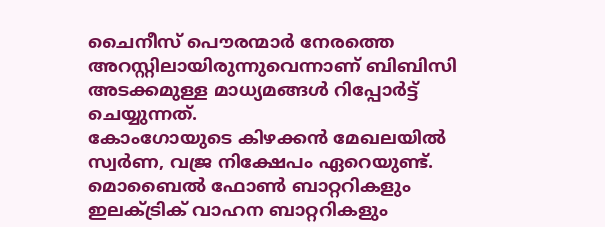ചൈനീസ് പൌരന്മാർ നേരത്തെ അറസ്റ്റിലായിരുന്നുവെന്നാണ് ബിബിസി അടക്കമുള്ള മാധ്യമങ്ങൾ റിപ്പോർട്ട് ചെയ്യുന്നത്.
കോംഗോയുടെ കിഴക്കൻ മേഖലയിൽ സ്വർണ, വജ്ര നിക്ഷേപം ഏറെയുണ്ട്. മൊബൈൽ ഫോൺ ബാറ്ററികളും ഇലക്ട്രിക് വാഹന ബാറ്ററികളും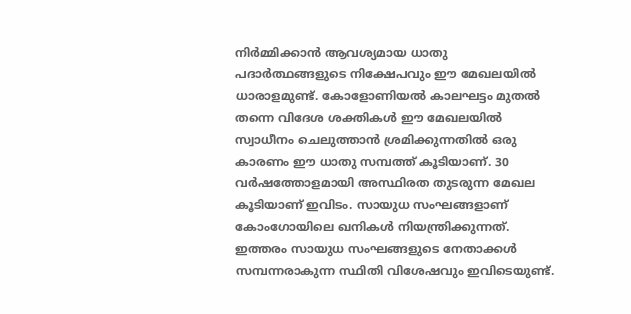നിർമ്മിക്കാൻ ആവശ്യമായ ധാതു പദാർത്ഥങ്ങളുടെ നിക്ഷേപവും ഈ മേഖലയിൽ ധാരാളമുണ്ട്. കോളോണിയൽ കാലഘട്ടം മുതൽ തന്നെ വിദേശ ശക്തികൾ ഈ മേഖലയിൽ സ്വാധീനം ചെലുത്താൻ ശ്രമിക്കുന്നതിൽ ഒരു കാരണം ഈ ധാതു സമ്പത്ത് കൂടിയാണ്. 30 വർഷത്തോളമായി അസ്ഥിരത തുടരുന്ന മേഖല കൂടിയാണ് ഇവിടം. സായുധ സംഘങ്ങളാണ് കോംഗോയിലെ ഖനികൾ നിയന്ത്രിക്കുന്നത്. ഇത്തരം സായുധ സംഘങ്ങളുടെ നേതാക്കൾ സമ്പന്നരാകുന്ന സ്ഥിതി വിശേഷവും ഇവിടെയുണ്ട്.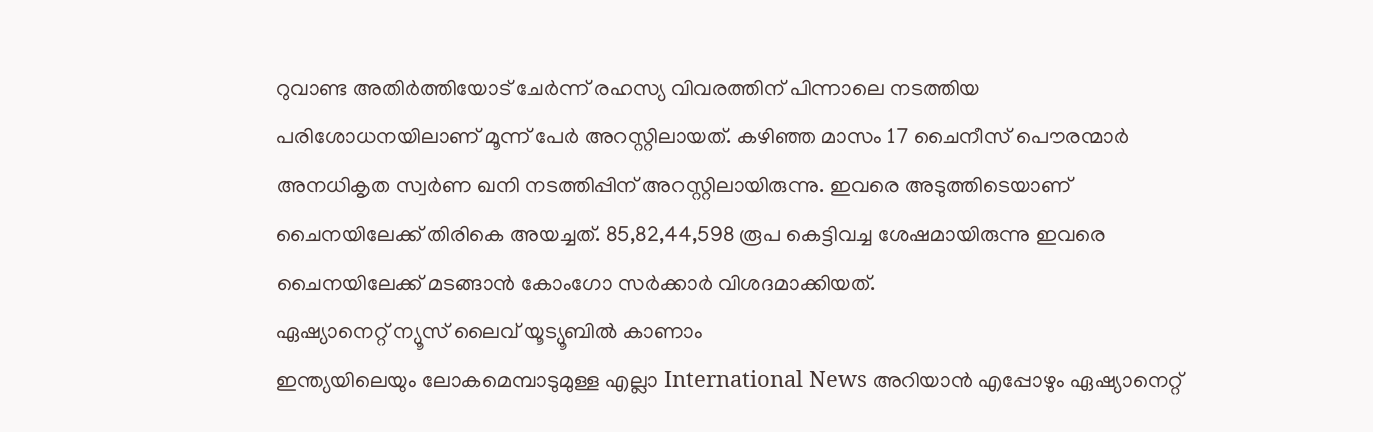റുവാണ്ട അതിർത്തിയോട് ചേർന്ന് രഹസ്യ വിവരത്തിന് പിന്നാലെ നടത്തിയ പരിശോധനയിലാണ് മൂന്ന് പേർ അറസ്റ്റിലായത്. കഴിഞ്ഞ മാസം 17 ചൈനീസ് പൌരന്മാർ അനധികൃത സ്വർണ ഖനി നടത്തിപ്പിന് അറസ്റ്റിലായിരുന്നു. ഇവരെ അടുത്തിടെയാണ് ചൈനയിലേക്ക് തിരികെ അയച്ചത്. 85,82,44,598 രൂപ കെട്ടിവച്ച ശേഷമായിരുന്നു ഇവരെ ചൈനയിലേക്ക് മടങ്ങാൻ കോംഗോ സർക്കാർ വിശദമാക്കിയത്.
ഏഷ്യാനെറ്റ് ന്യൂസ് ലൈവ് യൂട്യൂബിൽ കാണാം
ഇന്ത്യയിലെയും ലോകമെമ്പാടുമുള്ള എല്ലാ International News അറിയാൻ എപ്പോഴും ഏഷ്യാനെറ്റ്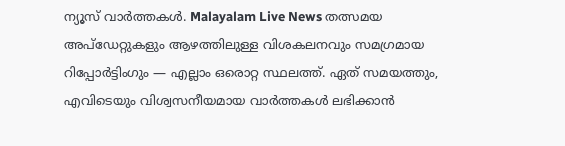ന്യൂസ് വാർത്തകൾ. Malayalam Live News തത്സമയ അപ്ഡേറ്റുകളും ആഴത്തിലുള്ള വിശകലനവും സമഗ്രമായ റിപ്പോർട്ടിംഗും — എല്ലാം ഒരൊറ്റ സ്ഥലത്ത്. ഏത് സമയത്തും, എവിടെയും വിശ്വസനീയമായ വാർത്തകൾ ലഭിക്കാൻ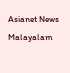Asianet News Malayalam